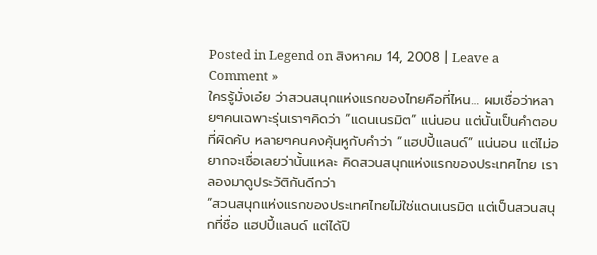Posted in Legend on สิงหาคม 14, 2008 | Leave a Comment »
ใครรู้มั่งเอ๋ย ว่าสวนสนุกแห่งแรกของไทยคือที่ไหน… ผมเชื่อว่าหลายๆคนเฉพาะรุ่นเราๆคิดว่า “แดนเนรมิต” แน่นอน แต่นั้นเป็นคำตอบที่ผิดคับ หลายๆคนคงคุ้นหูกับคำว่า “แฮปปี้แลนด์” แน่นอน แต่ไม่อยากจะเชื่อเลยว่านั้นแหละ คิดสวนสนุกแห่งแรกของประเทศไทย เราลองมาดูประวัติกันดีกว่า
“สวนสนุกแห่งแรกของประเทศไทยไม่ใช่แดนเนรมิต แต่เป็นสวนสนุกที่ชื่อ แฮปปี้แลนด์ แต่ได้ปิ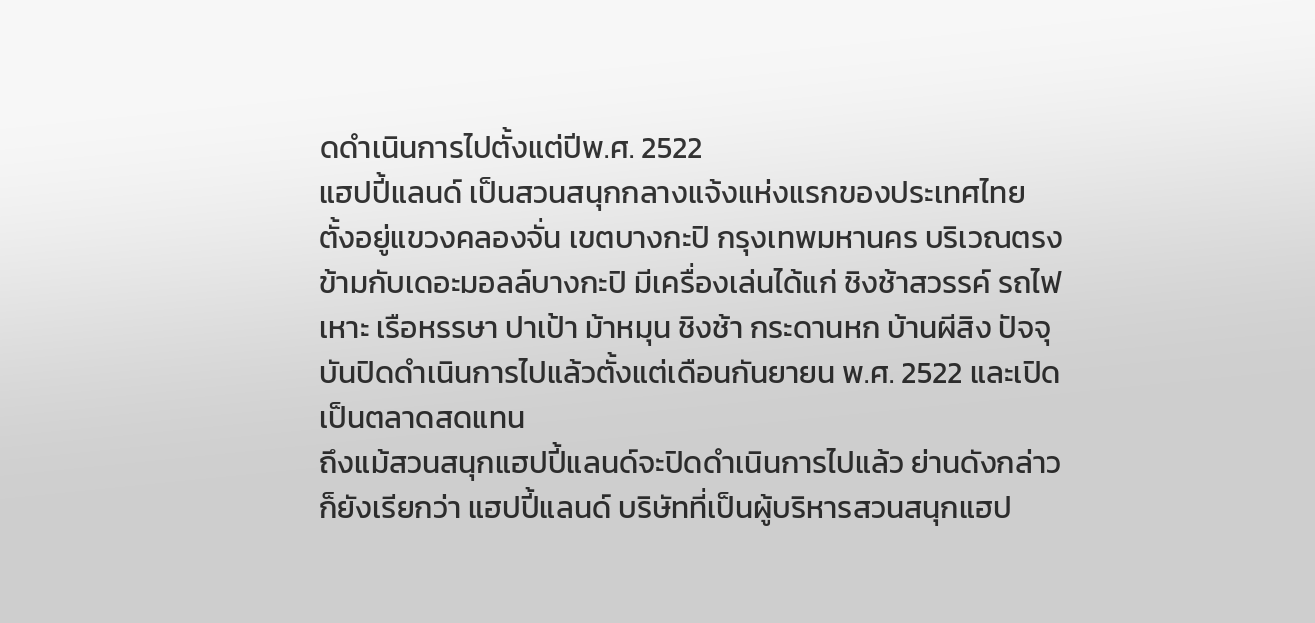ดดำเนินการไปตั้งแต่ปีพ.ศ. 2522
แฮปปี้แลนด์ เป็นสวนสนุกกลางแจ้งแห่งแรกของประเทศไทย ตั้งอยู่แขวงคลองจั่น เขตบางกะปิ กรุงเทพมหานคร บริเวณตรงข้ามกับเดอะมอลล์บางกะปิ มีเครื่องเล่นได้แก่ ชิงช้าสวรรค์ รถไฟเหาะ เรือหรรษา ปาเป้า ม้าหมุน ชิงช้า กระดานหก บ้านผีสิง ปัจจุบันปิดดำเนินการไปแล้วตั้งแต่เดือนกันยายน พ.ศ. 2522 และเปิดเป็นตลาดสดแทน
ถึงแม้สวนสนุกแฮปปี้แลนด์จะปิดดำเนินการไปแล้ว ย่านดังกล่าวก็ยังเรียกว่า แฮปปี้แลนด์ บริษัทที่เป็นผู้บริหารสวนสนุกแฮป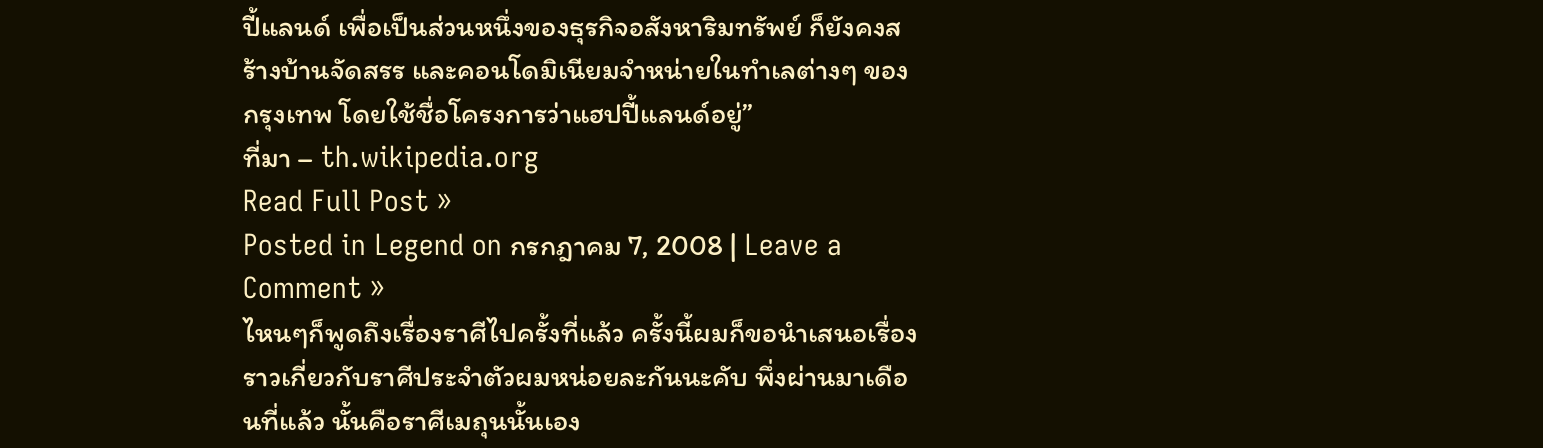ปี้แลนด์ เพื่อเป็นส่วนหนึ่งของธุรกิจอสังหาริมทรัพย์ ก็ยังคงสร้างบ้านจัดสรร และคอนโดมิเนียมจำหน่ายในทำเลต่างๆ ของกรุงเทพ โดยใช้ชื่อโครงการว่าแฮปปี้แลนด์อยู่”
ที่มา – th.wikipedia.org
Read Full Post »
Posted in Legend on กรกฎาคม 7, 2008 | Leave a Comment »
ไหนๆก็พูดถึงเรื่องราศีไปครั้งที่แล้ว ครั้งนี้ผมก็ขอนำเสนอเรื่องราวเกี่ยวกับราศีประจำตัวผมหน่อยละกันนะคับ พึ่งผ่านมาเดือนที่แล้ว นั้นคือราศีเมถุนนั้นเอง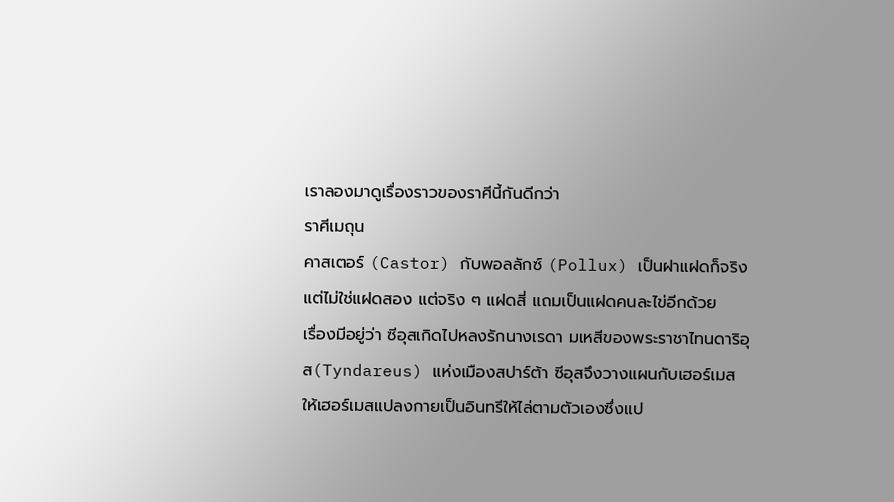เราลองมาดูเรื่องราวของราศีนี้กันดีกว่า
ราศีเมถุน
คาสเตอร์ (Castor) กับพอลลักซ์ (Pollux) เป็นฝาแฝดก็จริง แต่ไม่ใช่แฝดสอง แต่จริง ๆ แฝดสี่ แถมเป็นแฝดคนละไข่อีกด้วย
เรื่องมีอยู่ว่า ซีอุสเกิดไปหลงรักนางเรดา มเหสีของพระราชาไทนดาริอุส(Tyndareus) แห่งเมืองสปาร์ต้า ซีอุสจึงวางแผนกับเฮอร์เมส ให้เฮอร์เมสแปลงกายเป็นอินทรีให้ไล่ตามตัวเองซึ่งแป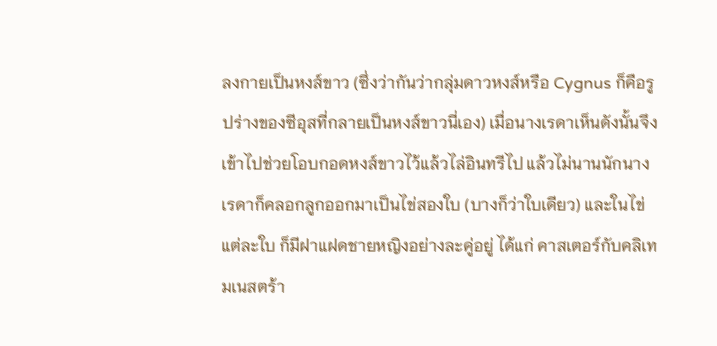ลงกายเป็นหงส์ขาว (ซึ่งว่ากันว่ากลุ่มดาวหงส์หรือ Cygnus ก็คือรูปร่างของซีอุสที่กลายเป็นหงส์ขาวนี่เอง) เมื่อนางเรดาเห็นดังนั้นจึงเข้าไปช่วยโอบกอดหงส์ขาวไว้แล้วไล่อินทรีไป แล้วไม่นานนักนางเรดาก็คลอกลูกออกมาเป็นไข่สองใบ (บางก็ว่าใบเดียว) และในไข่แต่ละใบ ก็มีฝาแฝดชายหญิงอย่างละคู่อยู่ ได้แก่ คาสเตอร์กับคลิเทมเนสตร้า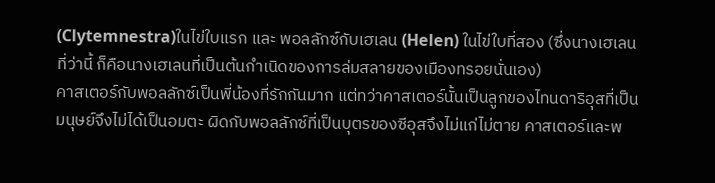(Clytemnestra)ในไข่ใบแรก และ พอลลักซ์กับเฮเลน (Helen) ในไข่ใบที่สอง (ซึ่งนางเฮเลนที่ว่านี้ ก็คือนางเฮเลนที่เป็นต้นกำเนิดของการล่มสลายของเมืองทรอยนั่นเอง)
คาสเตอร์กับพอลลักซ์เป็นพี่น้องที่รักกันมาก แต่ทว่าคาสเตอร์นั้นเป็นลูกของไทนดาริอุสที่เป็นมนุษย์จึงไม่ได้เป็นอมตะ ผิดกับพอลลักซ์ที่เป็นบุตรของซีอุสจึงไม่แก่ไม่ตาย คาสเตอร์และพ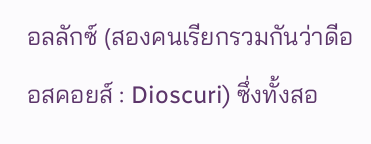อลลักซ์ (สองคนเรียกรวมกันว่าดีออสคอยส์ : Dioscuri) ซึ่งทั้งสอ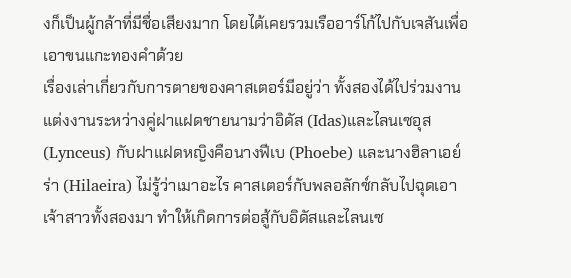งก็เป็นผู้กล้าที่มีชื่อเสียงมาก โดยได้เคยรวมเรืออาร์โก้ไปกับเจสันเพื่อเอาขนแกะทองคำด้วย
เรื่องเล่าเกี่ยวกับการตายของคาสเตอร์มีอยู่ว่า ทั้งสองได้ไปร่วมงานแต่งงานระหว่างคู่ฝาแฝดชายนามว่าอิดัส (Idas)และไลนเซอุส(Lynceus) กับฝาแฝดหญิงคือนางฟีเบ (Phoebe) และนางฮิลาเอย์ร่า (Hilaeira) ไม่รู้ว่าเมาอะไร คาสเตอร์กับพลอลักซ์กลับไปฉุดเอาเจ้าสาวทั้งสองมา ทำให้เกิดการต่อสู้กับอิดัสและไลนเซ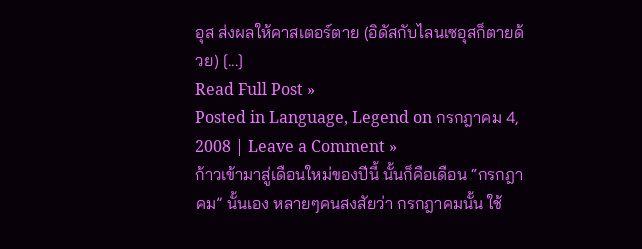อุส ส่งผลให้คาสเตอร์ตาย (อิดัสกับไลนเซอุสก็ตายด้วย) [...]
Read Full Post »
Posted in Language, Legend on กรกฎาคม 4, 2008 | Leave a Comment »
ก้าวเข้ามาสู่เดือนใหม่ของปีนี้ นั้นก็คือเดือน “กรกฎาคม” นั้นเอง หลายๆคนสงสัยว่า กรกฎาคมนั้น ใช้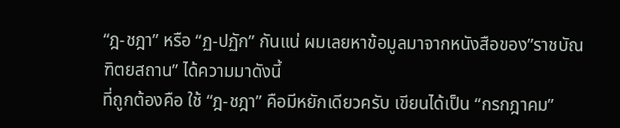“ฎ-ชฎา” หรือ “ฏ-ปฏัก” กันแน่ ผมเลยหาข้อมูลมาจากหนังสือของ”ราชบัณฑิตยสถาน” ได้ความมาดังนี้
ที่ถูกต้องคือ ใช้ “ฎ-ชฎา” คือมีหยักเดียวครับ เขียนได้เป็น “กรกฎาคม”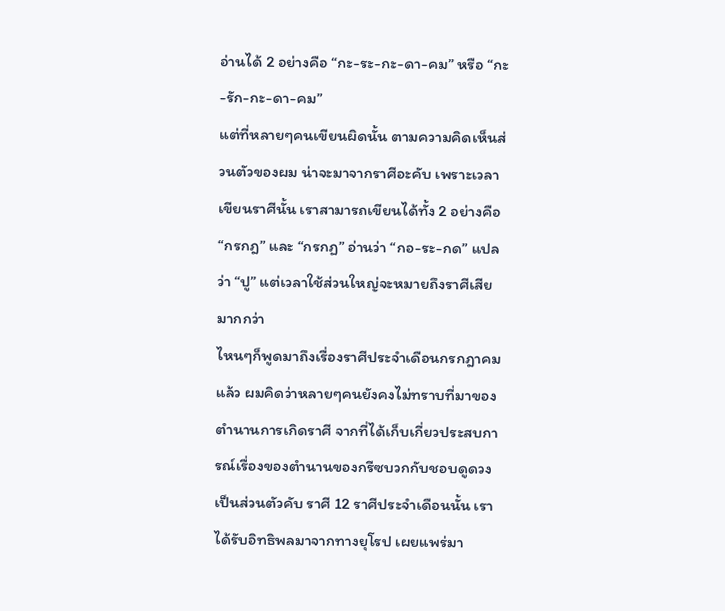อ่านได้ 2 อย่างคือ “กะ-ระ-กะ-ดา-คม” หรือ “กะ-รัก-กะ-ดา-คม”
แต่ที่หลายๆคนเขียนผิดนั้น ตามความคิดเห็นส่วนตัวของผม น่าจะมาจากราศีอะคับ เพราะเวลาเขียนราศีนั้น เราสามารถเขียนได้ทั้ง 2 อย่างคือ “กรกฎ” และ “กรกฏ” อ่านว่า “กอ-ระ-กด” แปลว่า “ปู” แต่เวลาใช้ส่วนใหญ่จะหมายถึงราศีเสียมากกว่า
ไหนๆก็พูดมาถึงเรื่องราศีประจำเดือนกรกฎาคมแล้ว ผมคิดว่าหลายๆคนยังคงไม่ทราบที่มาของตำนานการเกิดราศี จากที่ได้เก็บเกี่ยวประสบการณ์เรื่องของตำนานของกรีซบวกกับชอบดูดวงเป็นส่วนตัวคับ ราศี 12 ราศีประจำเดือนนั้น เราได้รับอิทธิพลมาจากทางยุโรป เผยแพร่มา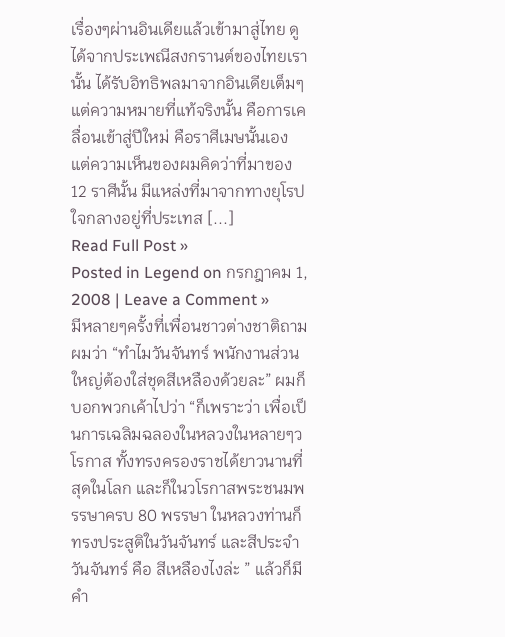เรื่องๆผ่านอินเดียแล้วเข้ามาสู่ไทย ดูได้จากประเพณีสงกรานต์ของไทยเรานั้น ได้รับอิทธิพลมาจากอินเดียเต็มๆ แต่ความหมายที่แท้จริงนั้น คือการเคลื่อนเข้าสู่ปีใหม่ คือราศีเมษนั้นเอง แต่ความเห็นของผมคิดว่าที่มาของ 12 ราศีนั้น มีแหล่งที่มาจากทางยุโรป ใจกลางอยู่ที่ประเทส [...]
Read Full Post »
Posted in Legend on กรกฎาคม 1, 2008 | Leave a Comment »
มีหลายๆครั้งที่เพื่อนชาวต่างชาติถามผมว่า “ทำไมวันจันทร์ พนักงานส่วนใหญ่ต้องใส่ชุดสีเหลืองด้วยละ” ผมก็บอกพวกเค้าไปว่า “ก็เพราะว่า เพื่อเป็นการเฉลิมฉลองในหลวงในหลายๆวโรกาส ทั้งทรงครองราชได้ยาวนานที่สุดในโลก และก็ในวโรกาสพระชนมพรรษาครบ 80 พรรษา ในหลวงท่านก็ทรงประสูติในวันจันทร์ และสีประจำวันจันทร์ คือ สีเหลืองไงล่ะ ” แล้วก็มีคำ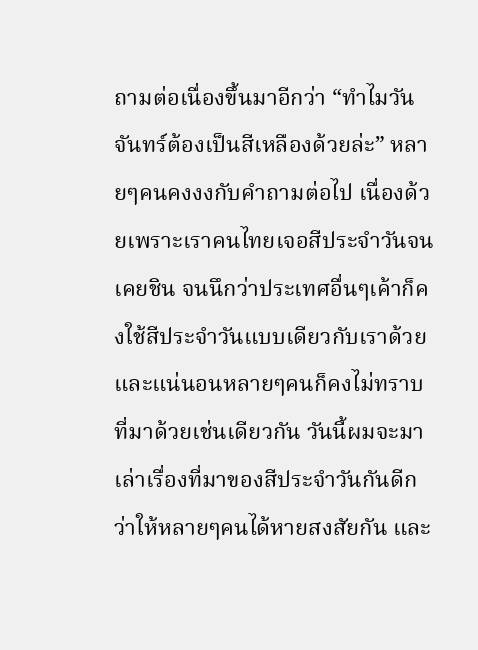ถามต่อเนื่องขึ้นมาอีกว่า “ทำไมวันจันทร์ต้องเป็นสีเหลืองด้วยล่ะ” หลายๆคนคงงงกับคำถามต่อไป เนื่องด้วยเพราะเราคนไทยเจอสีประจำวันจนเคยชิน จนนึกว่าประเทศอื่นๆเค้าก็คงใช้สีประจำวันแบบเดียวกับเราด้วย และแน่นอนหลายๆคนก็คงไม่ทราบที่มาด้วยเช่นเดียวกัน วันนี้ผมจะมาเล่าเรื่องที่มาของสีประจำวันกันดีกว่าให้หลายๆคนได้หายสงสัยกัน และ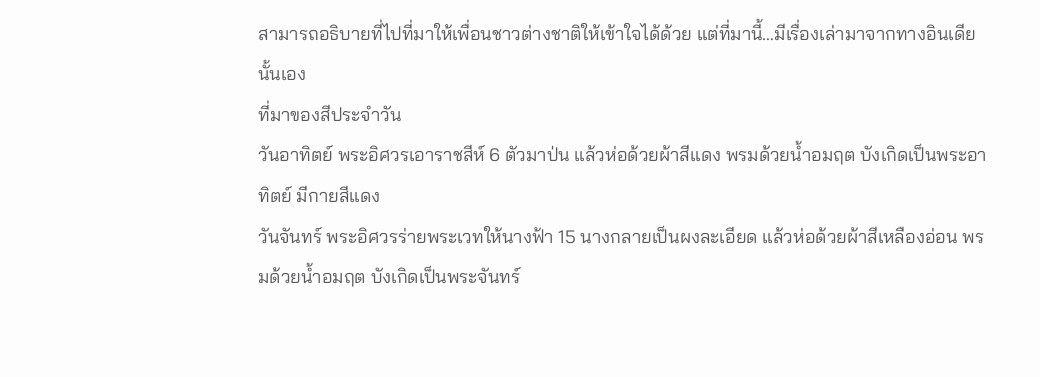สามารถอธิบายที่ไปที่มาให้เพื่อนชาวต่างชาติให้เข้าใจได้ด้วย แต่ที่มานี้…มีเรื่องเล่ามาจากทางอินเดียนั้นเอง
ที่มาของสีประจำวัน
วันอาทิตย์ พระอิศวรเอาราชสีห์ 6 ตัวมาป่น แล้วห่อด้วยผ้าสีแดง พรมด้วยน้ำอมฤต บังเกิดเป็นพระอาทิตย์ มีกายสีแดง
วันจันทร์ พระอิศวรร่ายพระเวทให้นางฟ้า 15 นางกลายเป็นผงละเอียด แล้วห่อด้วยผ้าสีเหลืองอ่อน พรมด้วยน้ำอมฤต บังเกิดเป็นพระจันทร์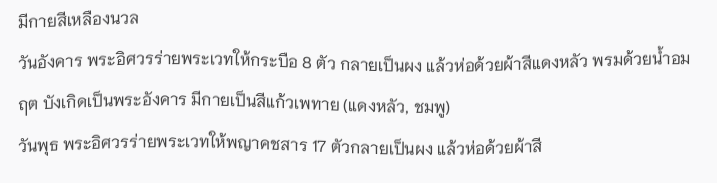มีกายสีเหลืองนวล
วันอังคาร พระอิศวรร่ายพระเวทให้กระบือ 8 ตัว กลายเป็นผง แล้วห่อด้วยผ้าสีแดงหลัว พรมด้วยน้ำอมฤต บังเกิดเป็นพระอังคาร มีกายเป็นสีแก้วเพทาย (แดงหลัว, ชมพู)
วันพุธ พระอิศวรร่ายพระเวทให้พญาคชสาร 17 ตัวกลายเป็นผง แล้วห่อด้วยผ้าสี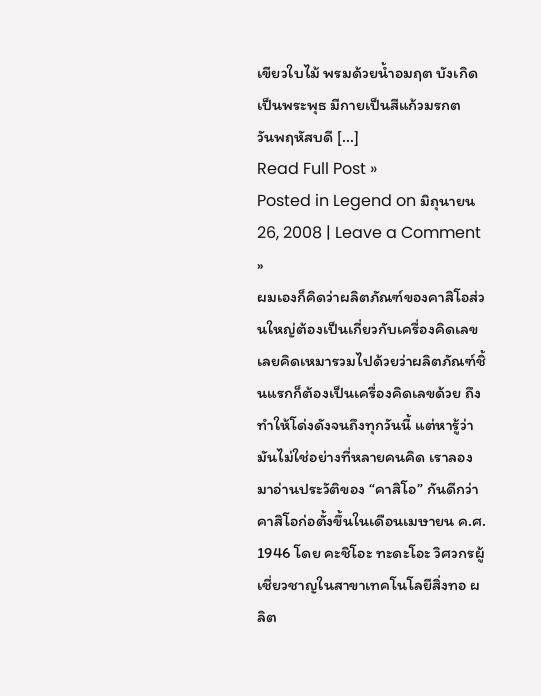เขียวใบไม้ พรมด้วยน้ำอมฤต บังเกิดเป็นพระพุธ มีกายเป็นสีแก้วมรกต
วันพฤหัสบดี [...]
Read Full Post »
Posted in Legend on มิถุนายน 26, 2008 | Leave a Comment »
ผมเองก็คิดว่าผลิตภัณฑ์ของคาสิโอส่วนใหญ่ต้องเป็นเกี่ยวกับเครื่องคิดเลข เลยคิดเหมารวมไปด้วยว่าผลิตภัณฑ์ชิ้นแรกก็ต้องเป็นเครื่องคิดเลขด้วย ถึงทำให้โด่งดังจนถึงทุกวันนี้ แต่หารู้ว่ามันไม่ใช่อย่างที่หลายคนคิด เราลองมาอ่านประวัติของ “คาสิโอ” กันดีกว่า
คาสิโอก่อตั้งขึ้นในเดือนเมษายน ค.ศ. 1946 โดย คะชิโอะ ทะดะโอะ วิศวกรผู้เชี่ยวชาญในสาขาเทคโนโลยีสิ่งทอ ผลิต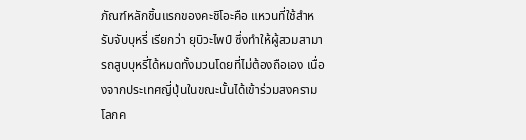ภัณฑ์หลักชิ้นแรกของคะชิโอะคือ แหวนที่ใช้สำหรับจับบุหรี่ เรียกว่า ยุบิวะไพป์ ซึ่งทำให้ผู้สวมสามารถสูบบุหรี่ได้หมดทั้งมวนโดยที่ไม่ต้องถือเอง เนื่องจากประเทศญี่ปุ่นในขณะนั้นได้เข้าร่วมสงครามโลกค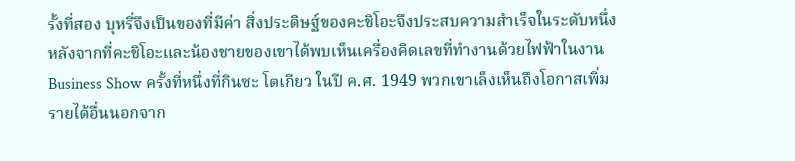รั้งที่สอง บุหรี่จึงเป็นของที่มีค่า สิ่งประดิษฐ์ของคะชิโอะจึงประสบความสำเร็จในระดับหนึ่ง
หลังจากที่คะชิโอะและน้องชายของเขาได้พบเห็นเครื่องคิดเลขที่ทำงานด้วยไฟฟ้าในงาน Business Show ครั้งที่หนึ่งที่กินซะ โตเกียว ในปี ค.ศ. 1949 พวกเขาเล็งเห็นถึงโอกาสเพิ่มรายได้อื่นนอกจาก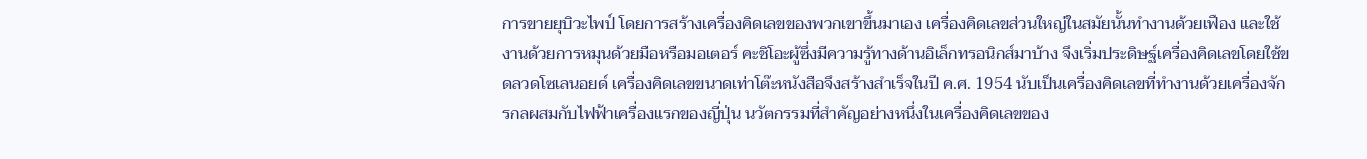การขายยุบิวะไพป์ โดยการสร้างเครื่องคิดเลขของพวกเขาขึ้นมาเอง เครื่องคิดเลขส่วนใหญ่ในสมัยนั้นทำงานด้วยเฟือง และใช้งานด้วยการหมุนด้วยมือหรือมอเตอร์ คะชิโอะผู้ซึ่งมีความรู้ทางด้านอิเล็กทรอนิกส์มาบ้าง จึงเริ่มประดิษฐ์เครื่องคิดเลขโดยใช้ขดลวดโซเลนอยด์ เครื่องคิดเลขขนาดเท่าโต๊ะหนังสือจึงสร้างสำเร็จในปี ค.ศ. 1954 นับเป็นเครื่องคิดเลขที่ทำงานด้วยเครื่องจักรกลผสมกับไฟฟ้าเครื่องแรกของญี่ปุ่น นวัตกรรมที่สำคัญอย่างหนึ่งในเครื่องคิดเลขของ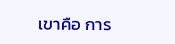เขาคือ การ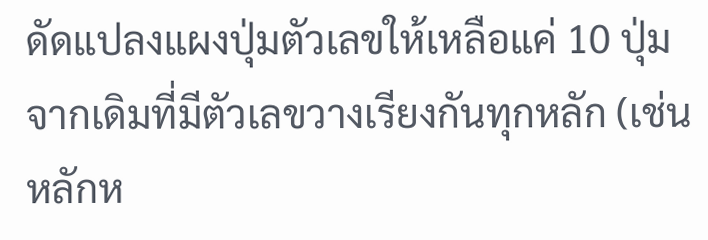ดัดแปลงแผงปุ่มตัวเลขให้เหลือแค่ 10 ปุ่ม จากเดิมที่มีตัวเลขวางเรียงกันทุกหลัก (เช่นหลักห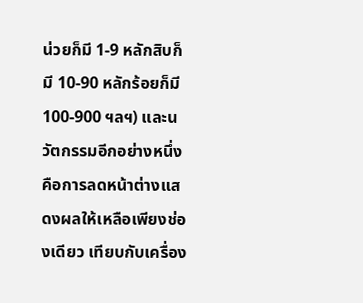น่วยก็มี 1-9 หลักสิบก็มี 10-90 หลักร้อยก็มี 100-900 ฯลฯ) และนวัตกรรมอีกอย่างหนึ่งคือการลดหน้าต่างแสดงผลให้เหลือเพียงช่องเดียว เทียบกับเครื่อง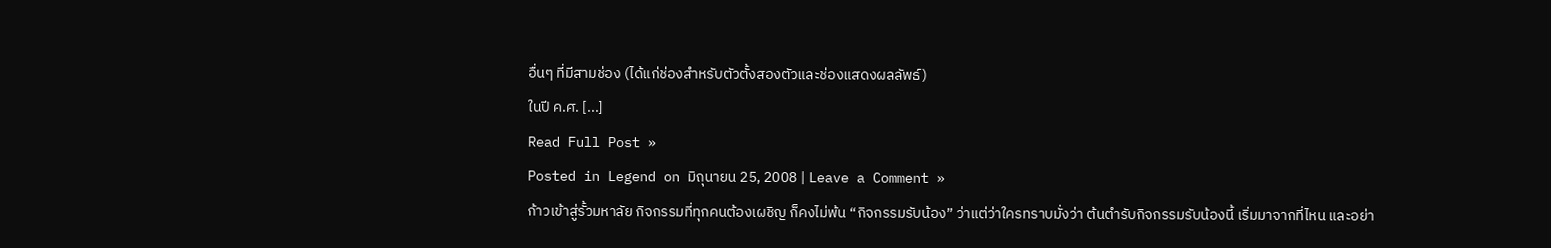อื่นๆ ที่มีสามช่อง (ได้แก่ช่องสำหรับตัวตั้งสองตัวและช่องแสดงผลลัพธ์)
ในปี ค.ศ. [...]
Read Full Post »
Posted in Legend on มิถุนายน 25, 2008 | Leave a Comment »
ก้าวเข้าสู่รั้วมหาลัย กิจกรรมที่ทุกคนต้องเผชิญ ก็คงไม่พ้น “กิจกรรมรับน้อง” ว่าแต่ว่าใครทราบมั่งว่า ต้นตำรับกิจกรรมรับน้องนี้ เริ่มมาจากที่ไหน และอย่า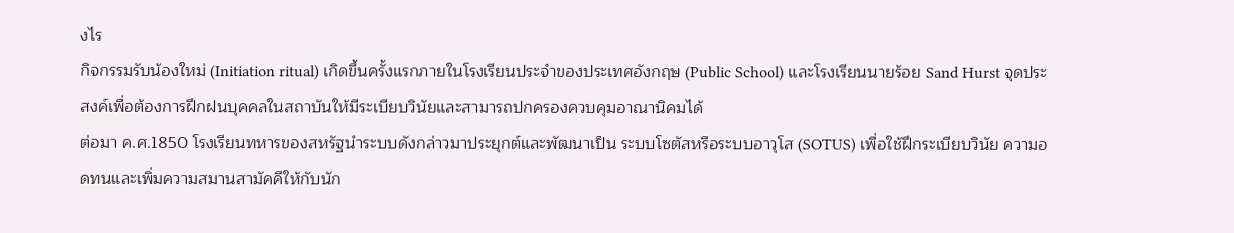งไร
กิจกรรมรับน้องใหม่ (Initiation ritual) เกิดขึ้นครั้งแรกภายในโรงเรียนประจำของประเทศอังกฤษ (Public School) และโรงเรียนนายร้อย Sand Hurst จุดประสงค์เพื่อต้องการฝึกฝนบุคคลในสถาบันให้มีระเบียบวินัยและสามารถปกครองควบคุมอาณานิคมได้
ต่อมา ค.ศ.1850 โรงเรียนทหารของสหรัฐนำระบบดังกล่าวมาประยุกต์และพัฒนาเป็น ระบบโซตัสหรือระบบอาวุโส (SOTUS) เพื่อใช้ฝึกระเบียบวินัย ความอดทนและเพิ่มความสมานสามัคคีให้กับนัก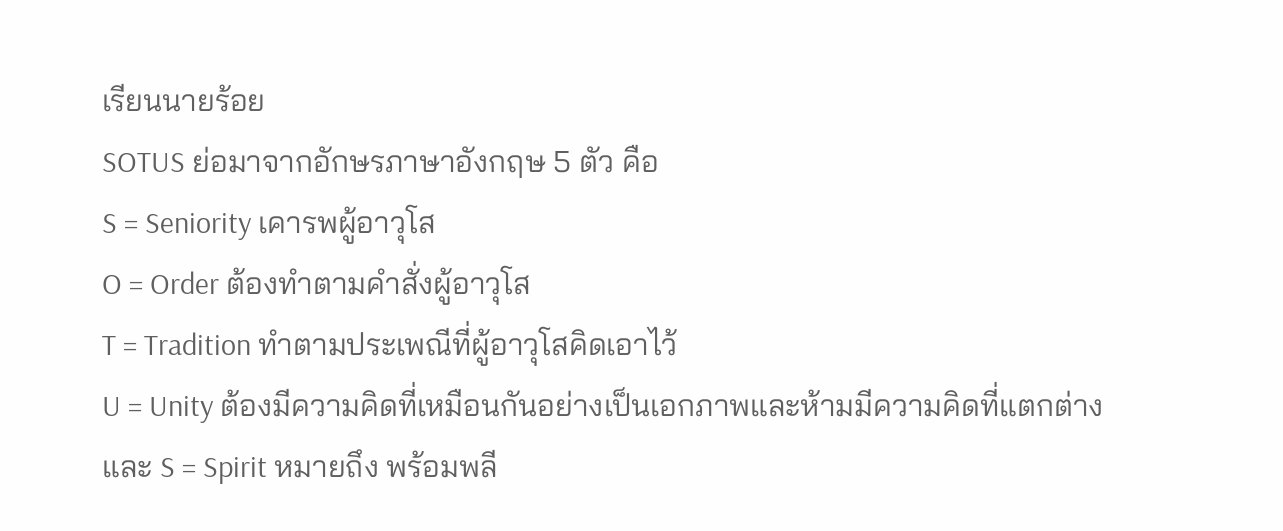เรียนนายร้อย
SOTUS ย่อมาจากอักษรภาษาอังกฤษ 5 ตัว คือ
S = Seniority เคารพผู้อาวุโส
O = Order ต้องทำตามคำสั่งผู้อาวุโส
T = Tradition ทำตามประเพณีที่ผู้อาวุโสคิดเอาไว้
U = Unity ต้องมีความคิดที่เหมือนกันอย่างเป็นเอกภาพและห้ามมีความคิดที่แตกต่าง
และ S = Spirit หมายถึง พร้อมพลี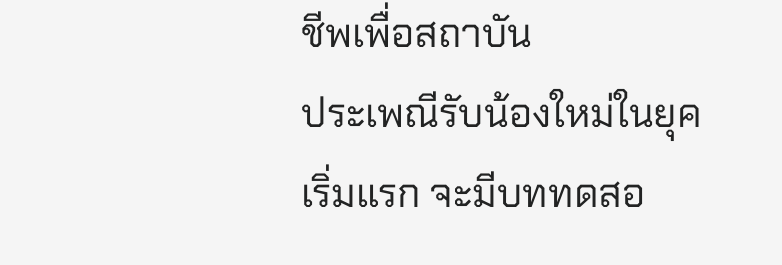ชีพเพื่อสถาบัน
ประเพณีรับน้องใหม่ในยุคเริ่มแรก จะมีบททดสอ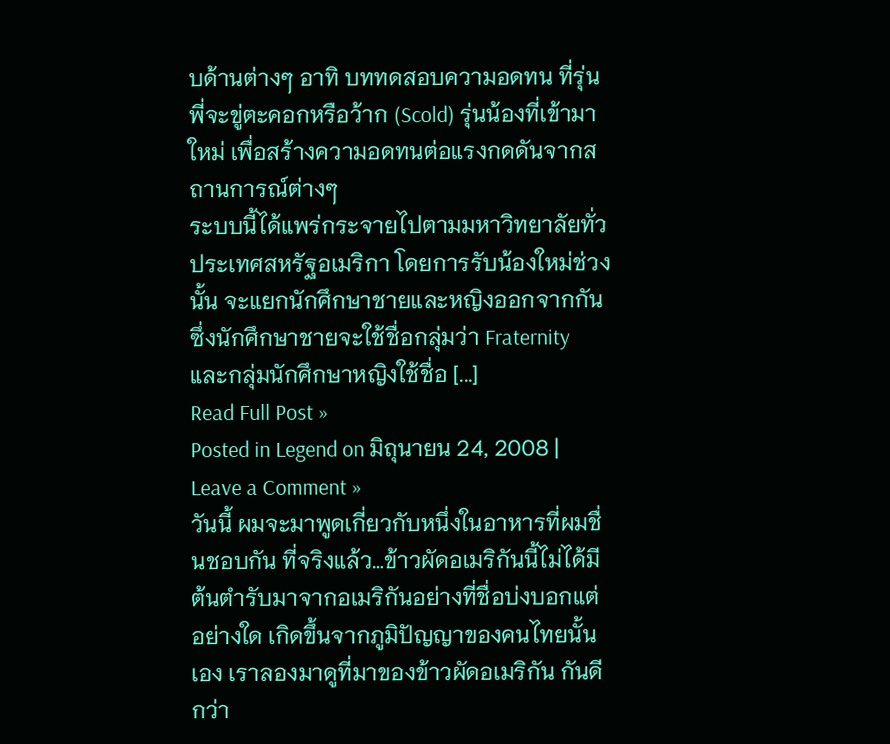บด้านต่างๆ อาทิ บททดสอบความอดทน ที่รุ่นพี่จะขู่ตะคอกหรือว้าก (Scold) รุ่นน้องที่เข้ามาใหม่ เพื่อสร้างความอดทนต่อแรงกดดันจากสถานการณ์ต่างๆ
ระบบนี้ได้แพร่กระจายไปตามมหาวิทยาลัยทั่วประเทศสหรัฐอเมริกา โดยการรับน้องใหม่ช่วงนั้น จะแยกนักศึกษาชายและหญิงออกจากกัน
ซึ่งนักศึกษาชายจะใช้ชื่อกลุ่มว่า Fraternity และกลุ่มนักศึกษาหญิงใช้ชื่อ [...]
Read Full Post »
Posted in Legend on มิถุนายน 24, 2008 | Leave a Comment »
วันนี้ ผมจะมาพูดเกี่ยวกับหนึ่งในอาหารที่ผมชื่นชอบกัน ที่จริงแล้ว…ข้าวผัดอเมริกันนี้ไม่ได้มีต้นตำรับมาจากอเมริกันอย่างที่ชื่อบ่งบอกแต่อย่างใด เกิดขึ้นจากภูมิปัญญาของคนไทยนั้นเอง เราลองมาดูที่มาของข้าวผัดอเมริกัน กันดีกว่า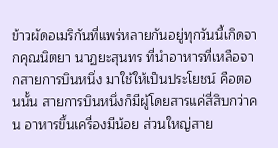ข้าวผัดอเมริกันที่แพร่หลายกันอยู่ทุกวันนี้เกิดจากคุณนิตยา นาฏยะสุนทร ที่นำอาหารที่เหลือจากสายการบินหนึ่ง มาใช้ให้เป็นประโยชน์ คือตอนนั้น สายการบินหนึ่งก็มีผู้โดยสารแค่สี่สิบกว่าคน อาหารขึ้นเครื่องมีน้อย ส่วนใหญ่สาย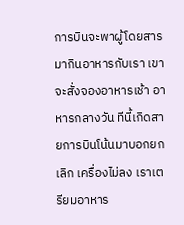การบินจะพาผู้โดยสารมากินอาหารกับเรา เขาจะสั่งจองอาหารเช้า อาหารกลางวัน ทีนี้เกิดสายการบินโน้นมาบอกยกเลิก เครื่องไม่ลง เราเตรียมอาหาร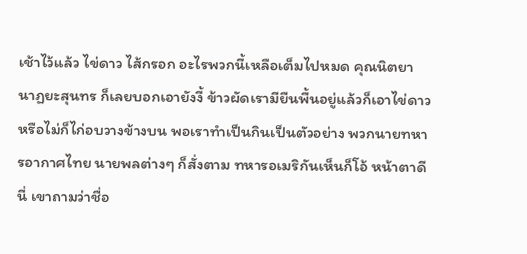เช้าไว้แล้ว ไข่ดาว ไส้กรอก อะไรพวกนี้เหลือเต็มไปหมด คุณนิตยา นาฏยะสุนทร ก็เลยบอกเอายังงี้ ข้าวผัดเรามียืนพื้นอยู่แล้วก็เอาไข่ดาว หรือไม่ก็ไก่อบวางข้างบน พอเราทำเป็นกินเป็นตัวอย่าง พวกนายทหารอากาศไทย นายพลต่างๆ ก็สั่งตาม ทหารอเมริกันเห็นก็โอ้ หน้าตาดีนี่ เขาถามว่าชื่อ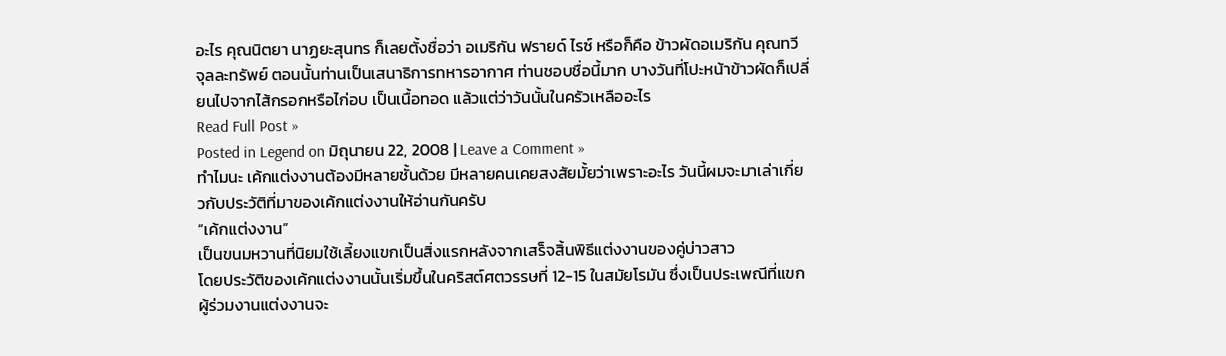อะไร คุณนิตยา นาฏยะสุนทร ก็เลยตั้งชื่อว่า อเมริกัน ฟรายด์ ไรซ์ หรือก็คือ ข้าวผัดอเมริกัน คุณทวี จุลละทรัพย์ ตอนนั้นท่านเป็นเสนาธิการทหารอากาศ ท่านชอบชื่อนี้มาก บางวันที่โปะหน้าข้าวผัดก็เปลี่ยนไปจากไส้กรอกหรือไก่อบ เป็นเนื้อทอด แล้วแต่ว่าวันนั้นในครัวเหลืออะไร
Read Full Post »
Posted in Legend on มิถุนายน 22, 2008 | Leave a Comment »
ทำไมนะ เค้กแต่งงานต้องมีหลายชั้นด้วย มีหลายคนเคยสงสัยมั้ยว่าเพราะอะไร วันนี้ผมจะมาเล่าเกี่ยวกับประวัติที่มาของเค้กแต่งงานให้อ่านกันครับ
“เค้กแต่งงาน”
เป็นขนมหวานที่นิยมใช้เลี้ยงแขกเป็นสิ่งแรกหลังจากเสร็จสิ้นพิธีแต่งงานของคู่บ่าวสาว
โดยประวัติของเค้กแต่งงานนั้นเริ่มขึ้นในคริสต์ศตวรรษที่ 12-15 ในสมัยโรมัน ซึ่งเป็นประเพณีที่แขกผู้ร่วมงานแต่งงานจะ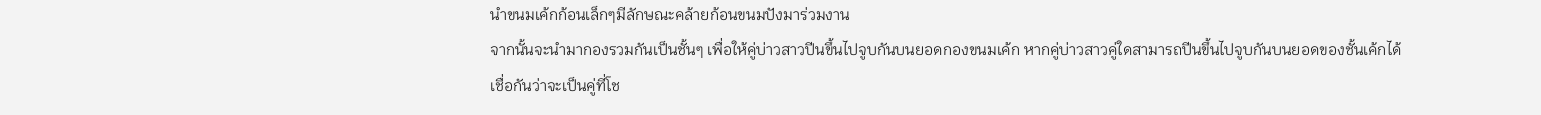นำขนมเค้กก้อนเล็กๆมีลักษณะคล้ายก้อนขนมปังมาร่วมงาน
จากนั้นจะนำมากองรวมกันเป็นชั้นๆ เพื่อให้คู่บ่าวสาวปีนขึ้นไปจูบกันบนยอดกองขนมเค้ก หากคู่บ่าวสาวคู่ใดสามารถปีนขึ้นไปจูบกันบนยอดของชั้นเค้กได้เชื่อกันว่าจะเป็นคู่ที่โช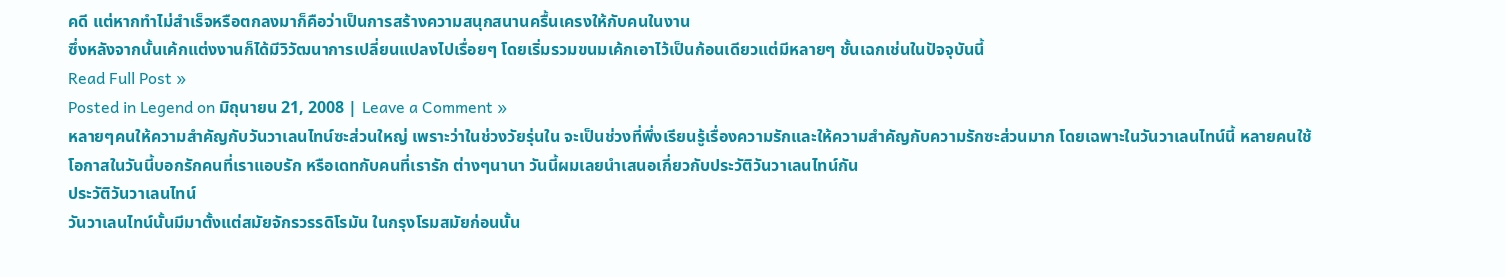คดี แต่หากทำไม่สำเร็จหรือตกลงมาก็คือว่าเป็นการสร้างความสนุกสนานครื้นเครงให้กับคนในงาน
ซึ่งหลังจากนั้นเค้กแต่งงานก็ได้มีวิวัฒนาการเปลี่ยนแปลงไปเรื่อยๆ โดยเริ่มรวมขนมเค้กเอาไว้เป็นก้อนเดียวแต่มีหลายๆ ชั้นเฉกเช่นในปัจจุบันนี้
Read Full Post »
Posted in Legend on มิถุนายน 21, 2008 | Leave a Comment »
หลายๆคนให้ความสำคัญกับวันวาเลนไทน์ซะส่วนใหญ่ เพราะว่าในช่วงวัยรุ่นใน จะเป็นช่วงที่พึ่งเรียนรู้เรื่องความรักและให้ความสำคัญกับความรักซะส่วนมาก โดยเฉพาะในวันวาเลนไทน์นี้ หลายคนใช้โอกาสในวันนี้บอกรักคนที่เราแอบรัก หรือเดทกับคนที่เรารัก ต่างๆนานา วันนี้ผมเลยนำเสนอเกี่ยวกับประวัติวันวาเลนไทน์กัน
ประวัติวันวาเลนไทน์
วันวาเลนไทน์นั้นมีมาตั้งแต่สมัยจักรวรรดิโรมัน ในกรุงโรมสมัยก่อนนั้น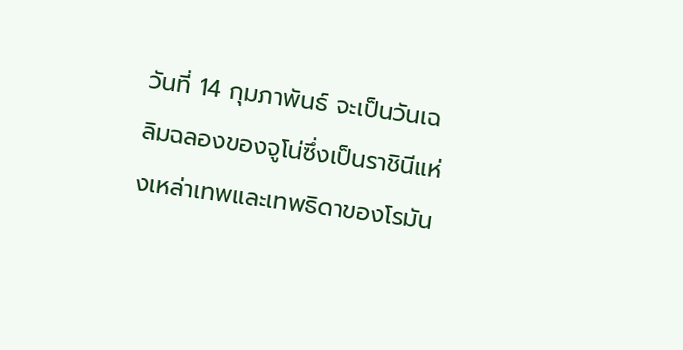วันที่ 14 กุมภาพันธ์ จะเป็นวันเฉลิมฉลองของจูโน่ซึ่งเป็นราชินีแห่งเหล่าเทพและเทพธิดาของโรมัน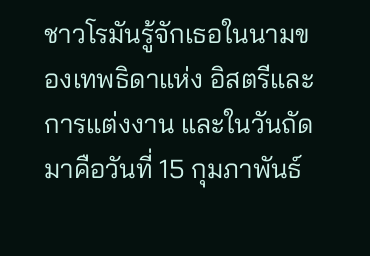ชาวโรมันรู้จักเธอในนามของเทพธิดาแห่ง อิสตรีและการแต่งงาน และในวันถัดมาคือวันที่ 15 กุมภาพันธ์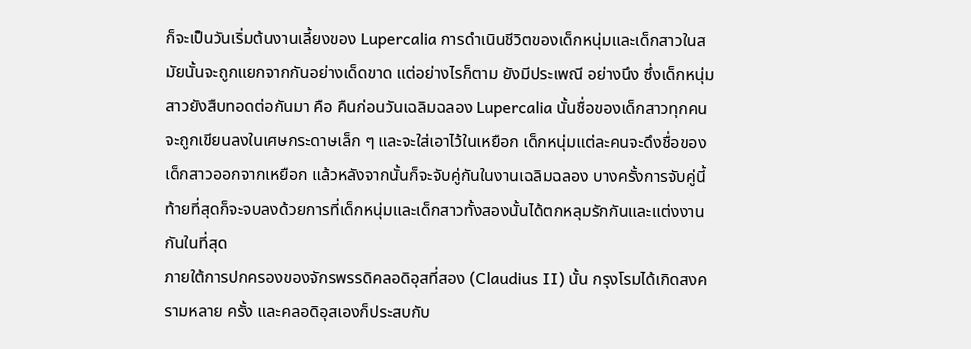ก็จะเป็นวันเริ่มต้นงานเลี้ยงของ Lupercalia การดำเนินชีวิตของเด็กหนุ่มและเด็กสาวในสมัยนั้นจะถูกแยกจากกันอย่างเด็ดขาด แต่อย่างไรก็ตาม ยังมีประเพณี อย่างนึง ซึ่งเด็กหนุ่มสาวยังสืบทอดต่อกันมา คือ คืนก่อนวันเฉลิมฉลอง Lupercalia นั้นชื่อของเด็กสาวทุกคนจะถูกเขียนลงในเศษกระดาษเล็ก ๆ และจะใส่เอาไว้ในเหยือก เด็กหนุ่มแต่ละคนจะดึงชื่อของเด็กสาวออกจากเหยือก แล้วหลังจากนั้นก็จะจับคู่กันในงานเฉลิมฉลอง บางครั้งการจับคู่นี้ ท้ายที่สุดก็จะจบลงด้วยการที่เด็กหนุ่มและเด็กสาวทั้งสองนั้นได้ตกหลุมรักกันและแต่งงานกันในที่สุด
ภายใต้การปกครองของจักรพรรดิคลอดิอุสที่สอง (Claudius II) นั้น กรุงโรมได้เกิดสงครามหลาย ครั้ง และคลอดิอุสเองก็ประสบกับ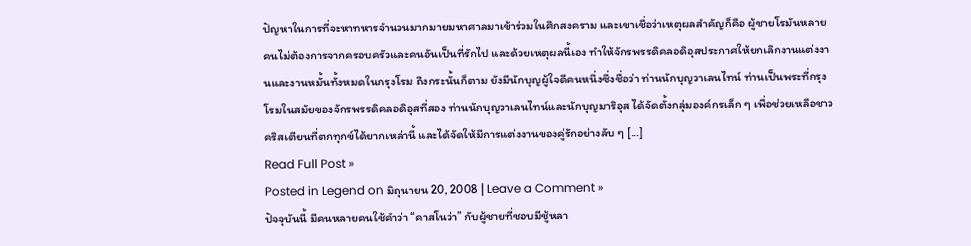ปัญหาในการที่จะหาทหารจำนวนมากมายมหาศาลมาเข้าร่วมในศึกสงคราม และเขาเชื่อว่าเหตุผลสำคัญก็คือ ผู้ชายโรมันหลายคนไม่ต้องการจากครอบครัวและคนอันเป็นที่รักไป และด้วยเหตุผลนี้เอง ทำให้จักรพรรดิคลอดิอุสประกาศให้ยกเลิกงานแต่งงานและงานหมั้นทั้งหมดในกรุงโรม ถึงกระนั้นก็ตาม ยังมีนักบุญผู้ใจดีคนหนึ่งซึ่งชื่อว่า ท่านนักบุญวาเลนไทน์ ท่านเป็นพระที่กรุงโรมในสมัยของจักรพรรดิคลอดิอุสที่สอง ท่านนักบุญวาเลนไทน์และนักบุญมาริอุส ได้จัดตั้งกลุ่มองค์กรเล็ก ๆ เพื่อช่วยเหลือชาวคริสเตียนที่ตกทุกข์ได้ยากเหล่านี้ และได้จัดให้มีการแต่งงานของคู่รักอย่างลับ ๆ [...]
Read Full Post »
Posted in Legend on มิถุนายน 20, 2008 | Leave a Comment »
ปัจจุบันนี้ มีคนหลายคนใช้คำว่า “คาสโนว่า” กับผู้ชายที่ชอบมีชู้หลา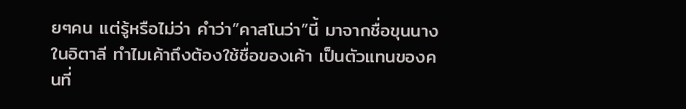ยๆคน แต่รู้หรือไม่ว่า คำว่า”คาสโนว่า”นี้ มาจากชื่อขุนนางในอิตาลี ทำไมเค้าถึงต้องใช้ชื่อของเค้า เป็นตัวแทนของคนที่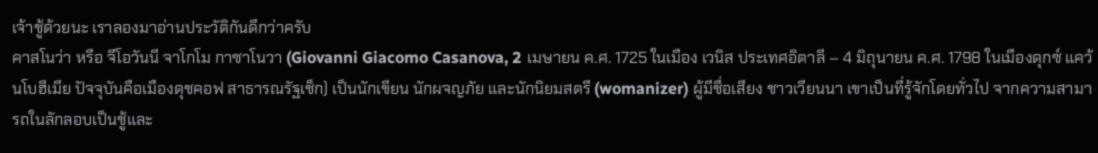เจ้าชู้ด้วยนะ เราลองมาอ่านประวัติกันดีกว่าครับ
คาสโนว่า หรือ จีโอวันนี จาโกโม กาซาโนวา (Giovanni Giacomo Casanova, 2 เมษายน ค.ศ. 1725 ในเมือง เวนิส ประเทศอิตาลี – 4 มิถุนายน ค.ศ. 1798 ในเมืองดุกซ์ แคว้นโบฮีเมีย ปัจจุบันคือเมืองดุชคอฟ สาธารณรัฐเช็ก) เป็นนักเขียน นักผจญภัย และนักนิยมสตรี (womanizer) ผู้มีชื่อเสียง ชาวเวียนนา เขาเป็นที่รู้จักโดยทั่วไป จากความสามารถในลักลอบเป็นชู้และ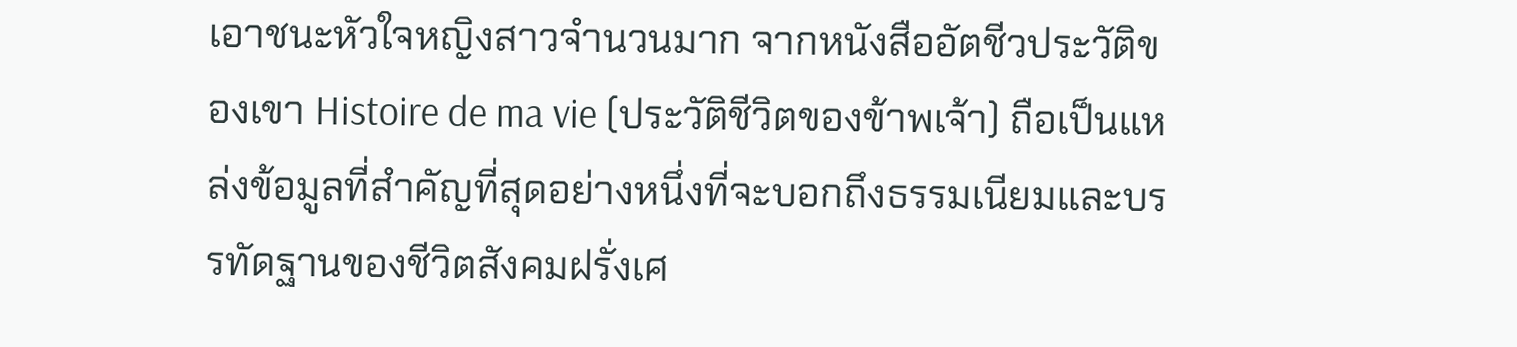เอาชนะหัวใจหญิงสาวจำนวนมาก จากหนังสืออัตชีวประวัติของเขา Histoire de ma vie (ประวัติชีวิตของข้าพเจ้า) ถือเป็นแหล่งข้อมูลที่สำคัญที่สุดอย่างหนึ่งที่จะบอกถึงธรรมเนียมและบรรทัดฐานของชีวิตสังคมฝรั่งเศ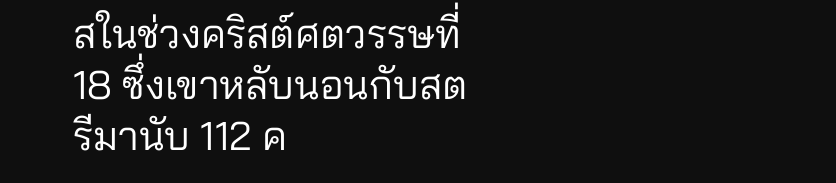สในช่วงคริสต์ศตวรรษที่ 18 ซึ่งเขาหลับนอนกับสตรีมานับ 112 ค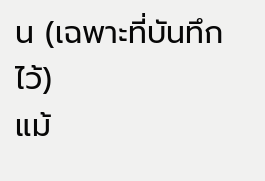น (เฉพาะที่บันทึกไว้)
แม้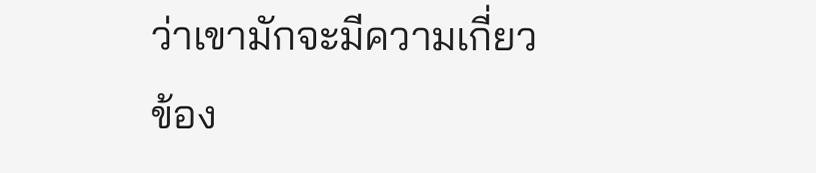ว่าเขามักจะมีความเกี่ยวข้อง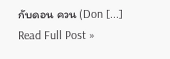กับดอน ควน (Don [...]
Read Full Post »